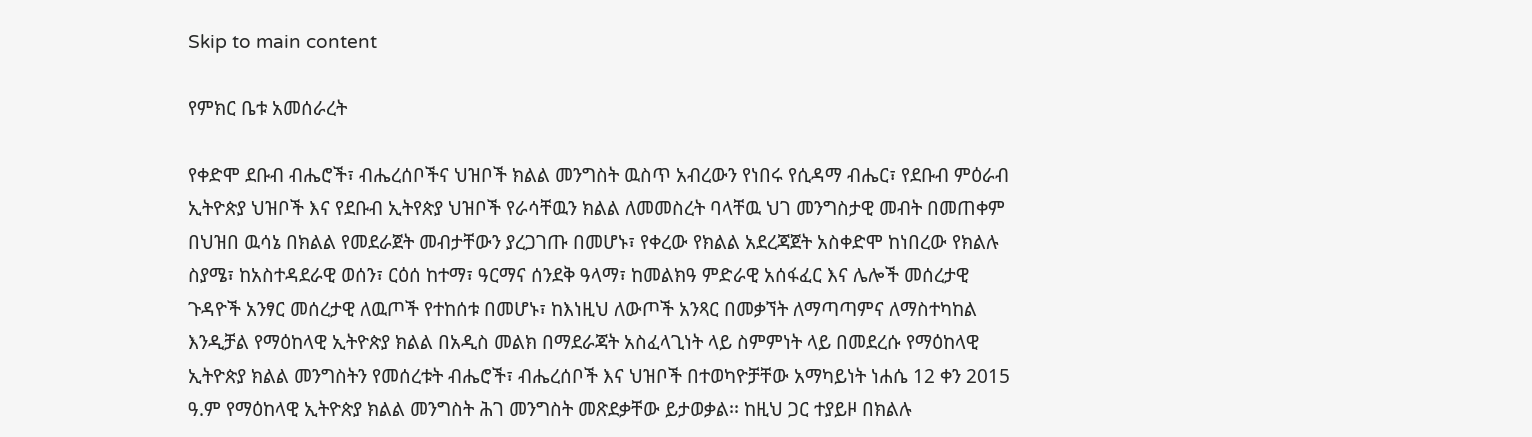Skip to main content

የምክር ቤቱ አመሰራረት

የቀድሞ ደቡብ ብሔሮች፣ ብሔረሰቦችና ህዝቦች ክልል መንግስት ዉስጥ አብረውን የነበሩ የሲዳማ ብሔር፣ የደቡብ ምዕራብ ኢትዮጵያ ህዝቦች እና የደቡብ ኢትየጵያ ህዝቦች የራሳቸዉን ክልል ለመመስረት ባላቸዉ ህገ መንግስታዊ መብት በመጠቀም በህዝበ ዉሳኔ በክልል የመደራጀት መብታቸውን ያረጋገጡ በመሆኑ፣ የቀረው የክልል አደረጃጀት አስቀድሞ ከነበረው የክልሉ ስያሜ፣ ከአስተዳደራዊ ወሰን፣ ርዕሰ ከተማ፣ ዓርማና ሰንደቅ ዓላማ፣ ከመልክዓ ምድራዊ አሰፋፈር እና ሌሎች መሰረታዊ ጉዳዮች አንፃር መሰረታዊ ለዉጦች የተከሰቱ በመሆኑ፣ ከእነዚህ ለውጦች አንጻር በመቃኘት ለማጣጣምና ለማስተካከል እንዲቻል የማዕከላዊ ኢትዮጵያ ክልል በአዲስ መልክ በማደራጃት አስፈላጊነት ላይ ስምምነት ላይ በመደረሱ የማዕከላዊ ኢትዮጵያ ክልል መንግስትን የመሰረቱት ብሔሮች፣ ብሔረሰቦች እና ህዝቦች በተወካዮቻቸው አማካይነት ነሐሴ 12 ቀን 2015 ዓ.ም የማዕከላዊ ኢትዮጵያ ክልል መንግስት ሕገ መንግስት መጽደቃቸው ይታወቃል፡፡ ከዚህ ጋር ተያይዞ በክልሉ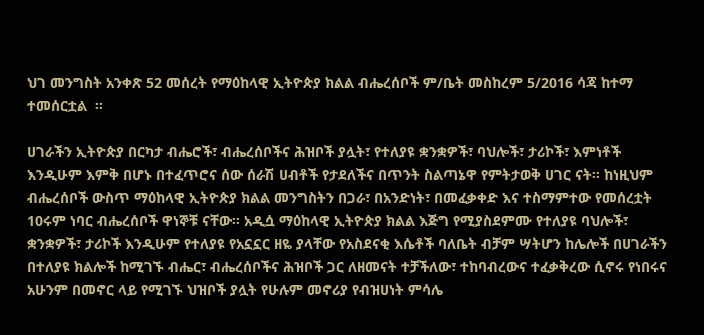ህገ መንግስት አንቀጽ 52 መሰረት የማዕከላዊ ኢትዮጵያ ክልል ብሔረሰቦች ም/ቤት መስከረም 5/2016 ሳጃ ከተማ ተመሰርቷል  ፡፡

ሀገራችን ኢትዮጵያ በርካታ ብሔሮች፣ ብሔረሰቦችና ሕዝቦች ያሏት፣ የተለያዩ ቋንቋዎች፣ ባህሎች፣ ታሪኮች፣ እምነቶች እንዲሁም እምቅ በሆኑ በተፈጥሮና ሰው ሰራሽ ሀብቶች የታደለችና በጥንት ስልጣኔዋ የምትታወቅ ሀገር ናት፡፡ ከነዚህም ብሔረሰቦች ውስጥ ማዕከላዊ ኢትዮጵያ ክልል መንግስትን በጋራ፣ በአንድነት፣ በመፈቃቀድ እና ተስማምተው የመሰረቷት 10ሩም ነባር ብሔረሰቦች ዋነኞቹ ናቸው፡፡ አዲሷ ማዕከላዊ ኢትዮጵያ ክልል እጅግ የሚያስደምሙ የተለያዩ ባህሎች፣ ቋንቋዎች፣ ታሪኮች እንዲሁም የተለያዩ የአኗኗር ዘዬ ያላቸው የአስደናቂ እሴቶች ባለቤት ብቻም ሣትሆን ከሌሎች በሀገራችን በተለያዩ ክልሎች ከሚገኙ ብሔር፣ ብሔረሰቦችና ሕዝቦች ጋር ለዘመናት ተቻችለው፣ ተከባብረውና ተፈቃቅረው ሲኖሩ የነበሩና አሁንም በመኖር ላይ የሚገኙ ህዝቦች ያሏት የሁሉም መኖሪያ የብዝሀነት ምሳሌ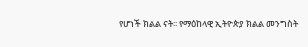የሆነች ክልል ናት፡፡ የማዕከላዊ ኢትዮጵያ ክልል መንግስት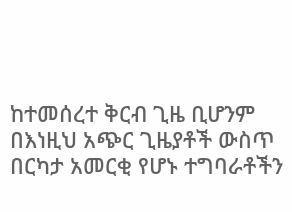ከተመሰረተ ቅርብ ጊዜ ቢሆንም በእነዚህ አጭር ጊዜያቶች ውስጥ በርካታ አመርቂ የሆኑ ተግባራቶችን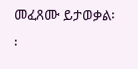መፈጸሙ ይታወቃል፡፡